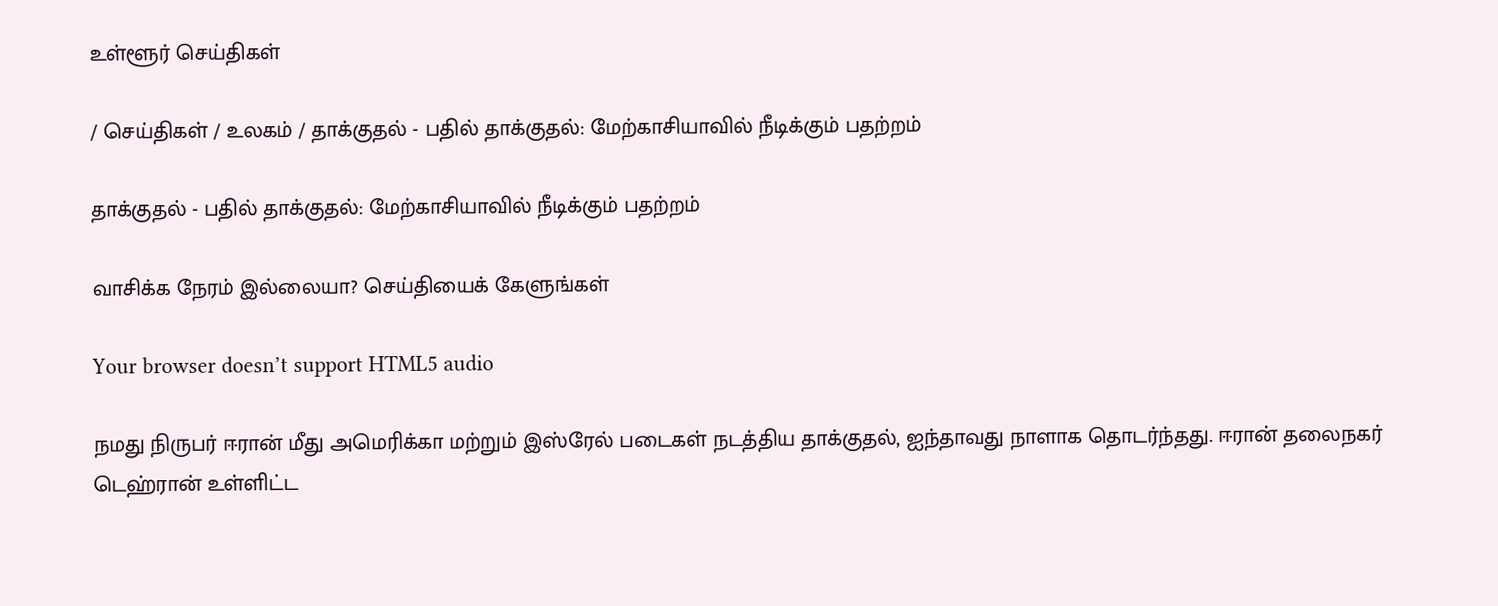உள்ளூர் செய்திகள்

/ செய்திகள் / உலகம் / தாக்குதல் - பதில் தாக்குதல்: மேற்காசியாவில் நீடிக்கும் பதற்றம்

தாக்குதல் - பதில் தாக்குதல்: மேற்காசியாவில் நீடிக்கும் பதற்றம்

வாசிக்க நேரம் இல்லையா? செய்தியைக் கேளுங்கள்

Your browser doesn’t support HTML5 audio

நமது நிருபர் ஈரான் மீது அமெரிக்கா மற்றும் இஸ்ரேல் படைகள் நடத்திய தாக்குதல், ஐந்தாவது நாளாக தொடர்ந்தது. ஈரான் தலைநகர் டெஹ்ரான் உள்ளிட்ட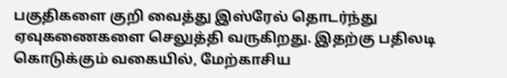பகுதிகளை குறி வைத்து இஸ்ரேல் தொடர்ந்து ஏவுகணைகளை செலுத்தி வருகிறது. இதற்கு பதிலடி கொடுக்கும் வகையில், மேற்காசிய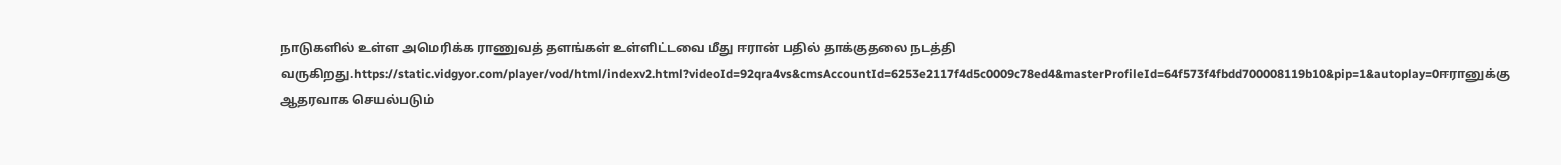நாடுகளில் உள்ள அமெரிக்க ராணுவத் தளங்கள் உள்ளிட்டவை மீது ஈரான் பதில் தாக்குதலை நடத்தி வருகிறது.https://static.vidgyor.com/player/vod/html/indexv2.html?videoId=92qra4vs&cmsAccountId=6253e2117f4d5c0009c78ed4&masterProfileId=64f573f4fbdd700008119b10&pip=1&autoplay=0ஈரானுக்கு ஆதரவாக செயல்படும்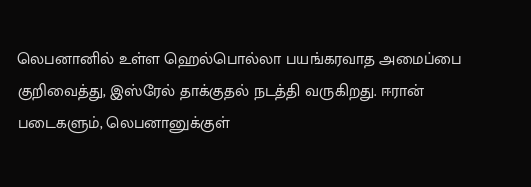லெபனானில் உள்ள ஹெல்பொல்லா பயங்கரவாத அமைப்பை குறிவைத்து, இஸ்ரேல் தாக்குதல் நடத்தி வருகிறது. ஈரான் படைகளும், லெபனானுக்குள்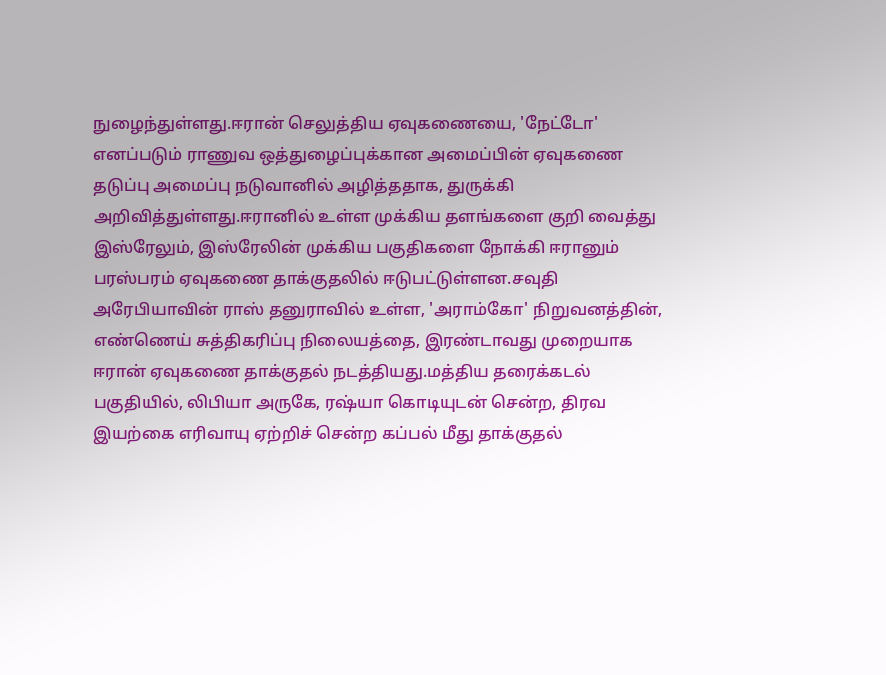நுழைந்துள்ளது.ஈரான் செலுத்திய ஏவுகணையை, 'நேட்டோ' எனப்படும் ராணுவ ஒத்துழைப்புக்கான அமைப்பின் ஏவுகணை தடுப்பு அமைப்பு நடுவானில் அழித்ததாக, துருக்கி அறிவித்துள்ளது.ஈரானில் உள்ள முக்கிய தளங்களை குறி வைத்து இஸ்ரேலும், இஸ்ரேலின் முக்கிய பகுதிகளை நோக்கி ஈரானும் பரஸ்பரம் ஏவுகணை தாக்குதலில் ஈடுபட்டுள்ளன.சவுதி அரேபியாவின் ராஸ் தனுராவில் உள்ள, 'அராம்கோ' நிறுவனத்தின், எண்ணெய் சுத்திகரிப்பு நிலையத்தை, இரண்டாவது முறையாக ஈரான் ஏவுகணை தாக்குதல் நடத்தியது.மத்திய தரைக்கடல் பகுதியில், லிபியா அருகே, ரஷ்யா கொடியுடன் சென்ற, திரவ இயற்கை எரிவாயு ஏற்றிச் சென்ற கப்பல் மீது தாக்குதல்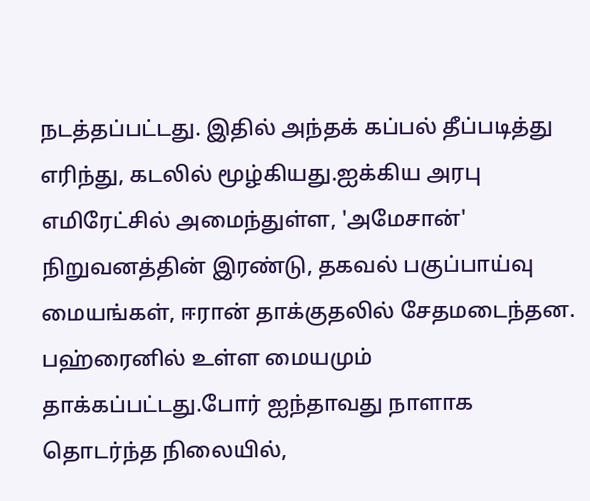நடத்தப்பட்டது. இதில் அந்தக் கப்பல் தீப்படித்து எரிந்து, கடலில் மூழ்கியது.ஐக்கிய அரபு எமிரேட்சில் அமைந்துள்ள, 'அமேசான்' நிறுவனத்தின் இரண்டு, தகவல் பகுப்பாய்வு மையங்கள், ஈரான் தாக்குதலில் சேதமடைந்தன. பஹ்ரைனில் உள்ள மையமும் தாக்கப்பட்டது.போர் ஐந்தாவது நாளாக தொடர்ந்த நிலையில்,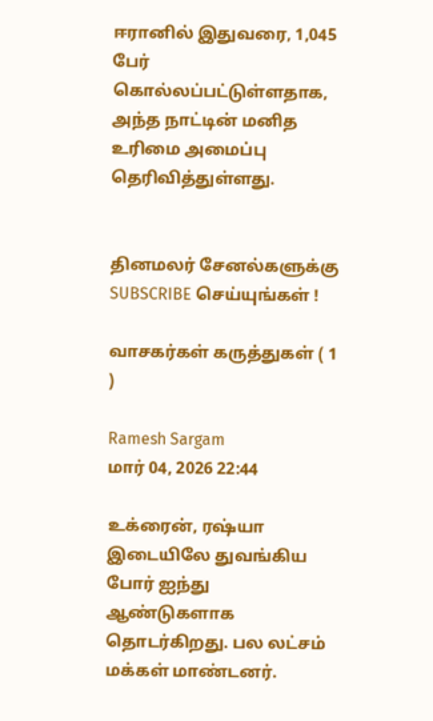ஈரானில் இதுவரை, 1,045 பேர் கொல்லப்பட்டுள்ளதாக, அந்த நாட்டின் மனித உரிமை அமைப்பு தெரிவித்துள்ளது.


தினமலர் சேனல்களுக்கு SUBSCRIBE செய்யுங்கள் !

வாசகர்கள் கருத்துகள் ( 1 )

Ramesh Sargam
மார் 04, 2026 22:44

உக்ரைன், ரஷ்யா இடையிலே துவங்கிய போர் ஐந்து ஆண்டுகளாக தொடர்கிறது. பல லட்சம் மக்கள் மாண்டனர்.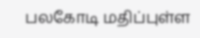பலகோடி மதிப்புள்ள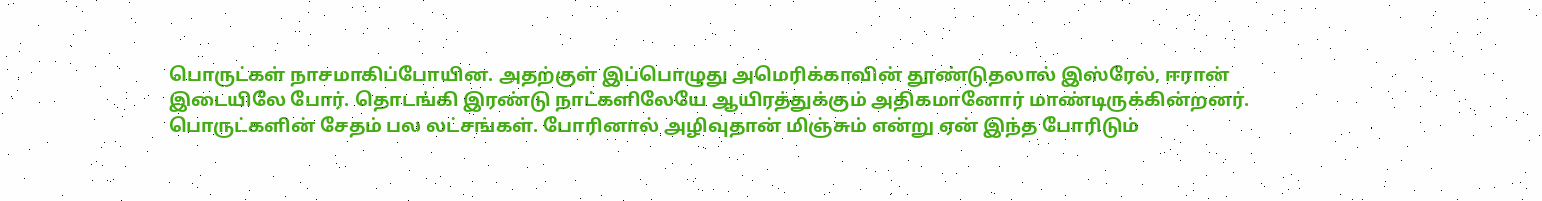பொருட்கள் நாசமாகிப்போயின. அதற்குள் இப்பொழுது அமெரிக்காவின் தூண்டுதலால் இஸ்ரேல், ஈரான் இடையிலே போர். தொடங்கி இரண்டு நாட்களிலேயே ஆயிரத்துக்கும் அதிகமானோர் மாண்டிருக்கின்றனர். பொருட்களின் சேதம் பல லட்சங்கள். போரினால் அழிவுதான் மிஞ்சும் என்று ஏன் இந்த போரிடும்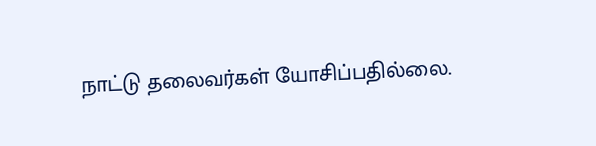நாட்டு தலைவர்கள் யோசிப்பதில்லை.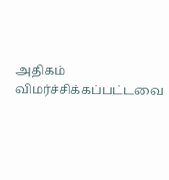அதிகம் விமர்ச்சிக்கப்பட்டவை